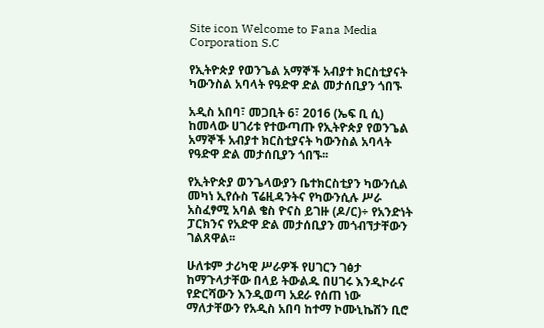Site icon Welcome to Fana Media Corporation S.C

የኢትዮጵያ የወንጌል አማኞች አብያተ ክርስቲያናት ካውንስል አባላት የዓድዋ ድል መታሰቢያን ጎበኙ

አዲስ አበባ፣ መጋቢት 6፣ 2016 (ኤፍ ቢ ሲ) ከመላው ሀገሪቱ የተውጣጡ የኢትዮጵያ የወንጌል አማኞች አብያተ ክርስቲያናት ካውንስል አባላት የዓድዋ ድል መታሰቢያን ጎበኙ፡፡

የኢትዮጵያ ወንጌላውያን ቤተክርስቲያን ካውንሲል መካነ ኢየሱስ ፕሬዚዳንትና የካውንሲሉ ሥራ አስፈፃሚ አባል ቄስ ዮናስ ይገዙ (ዶ/ር)÷ የአንድነት ፓርክንና የአድዋ ድል መታሰቢያን መጎብኘታቸውን ገልጸዋል፡፡

ሁለቱም ታሪካዊ ሥራዎች የሀገርን ገፅታ ከማጉላታቸው በላይ ትውልዱ በሀገሩ እንዲኮራና የድርሻውን እንዲወጣ አደራ የሰጠ ነው ማለታቸውን የአዲስ አበባ ከተማ ኮሙኒኬሽን ቢሮ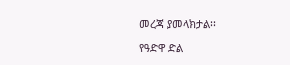መረጃ ያመላክታል፡፡

የዓድዋ ድል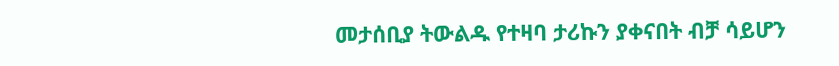መታሰቢያ ትውልዱ የተዛባ ታሪኩን ያቀናበት ብቻ ሳይሆን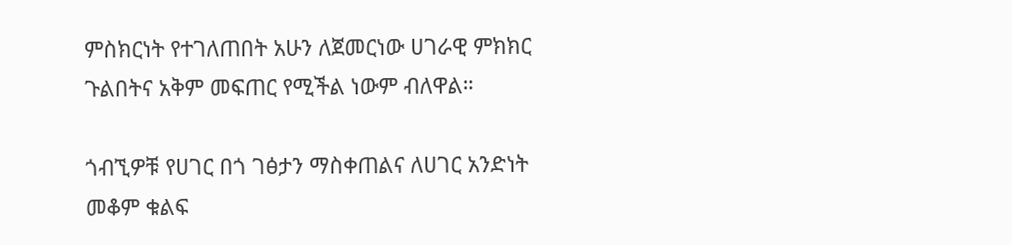ምስክርነት የተገለጠበት አሁን ለጀመርነው ሀገራዊ ምክክር ጉልበትና አቅም መፍጠር የሚችል ነውም ብለዋል።

ጎብኚዎቹ የሀገር በጎ ገፅታን ማስቀጠልና ለሀገር አንድነት መቆም ቁልፍ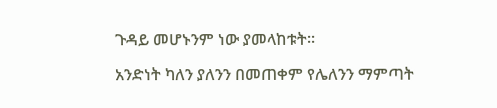ጉዳይ መሆኑንም ነው ያመላከቱት፡፡

አንድነት ካለን ያለንን በመጠቀም የሌለንን ማምጣት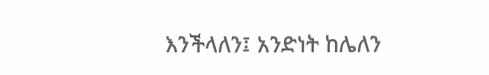እንችላለን፤ አንድነት ከሌለን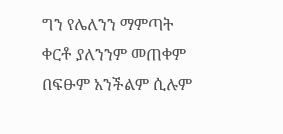ግን የሌለንን ማምጣት ቀርቶ ያለንንም መጠቀም በፍፁም አንችልም ሲሉም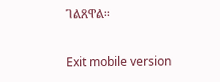ገልጸዋል፡፡

Exit mobile version